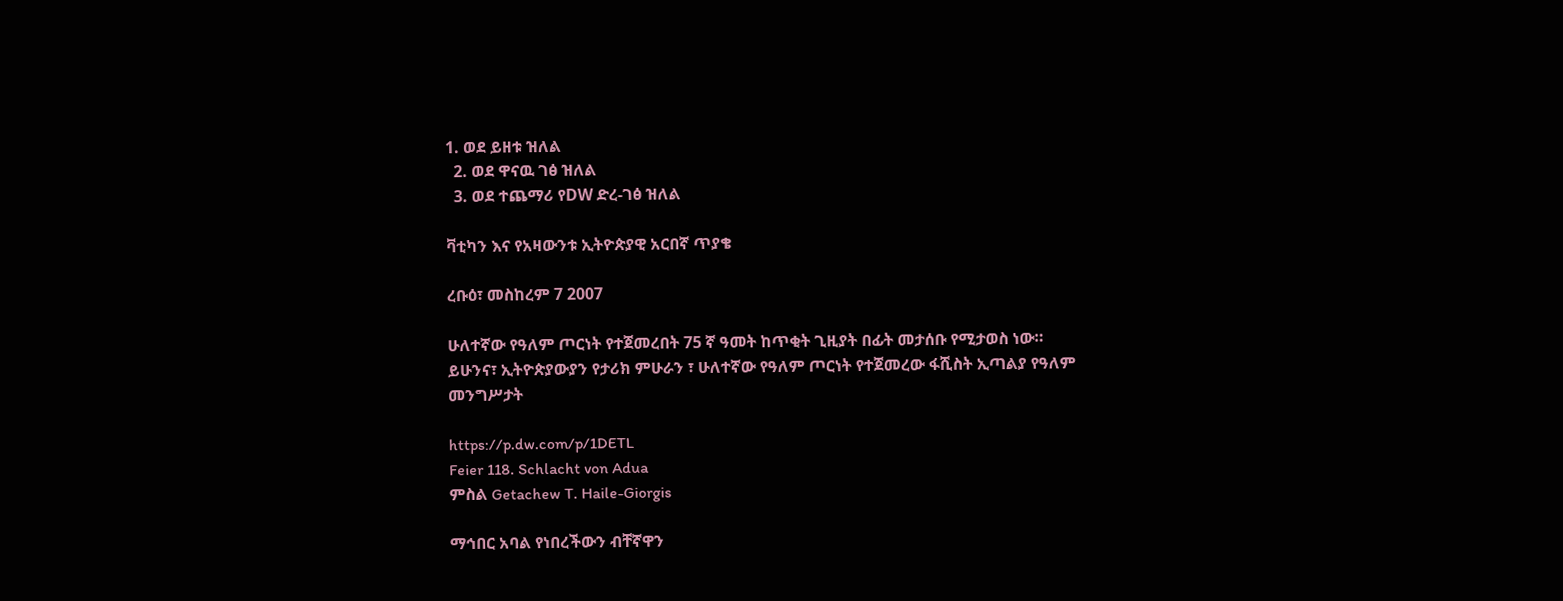1. ወደ ይዘቱ ዝለል
  2. ወደ ዋናዉ ገፅ ዝለል
  3. ወደ ተጨማሪ የDW ድረ-ገፅ ዝለል

ቫቲካን እና የአዛውንቱ ኢትዮጵያዊ አርበኛ ጥያቄ

ረቡዕ፣ መስከረም 7 2007

ሁለተኛው የዓለም ጦርነት የተጀመረበት 75 ኛ ዓመት ከጥቂት ጊዚያት በፊት መታሰቡ የሚታወስ ነው። ይሁንና፣ ኢትዮጵያውያን የታሪክ ምሁራን ፣ ሁለተኛው የዓለም ጦርነት የተጀመረው ፋሺስት ኢጣልያ የዓለም መንግሥታት

https://p.dw.com/p/1DETL
Feier 118. Schlacht von Adua
ምስል Getachew T. Haile-Giorgis

ማኅበር አባል የነበረችውን ብቸኛዋን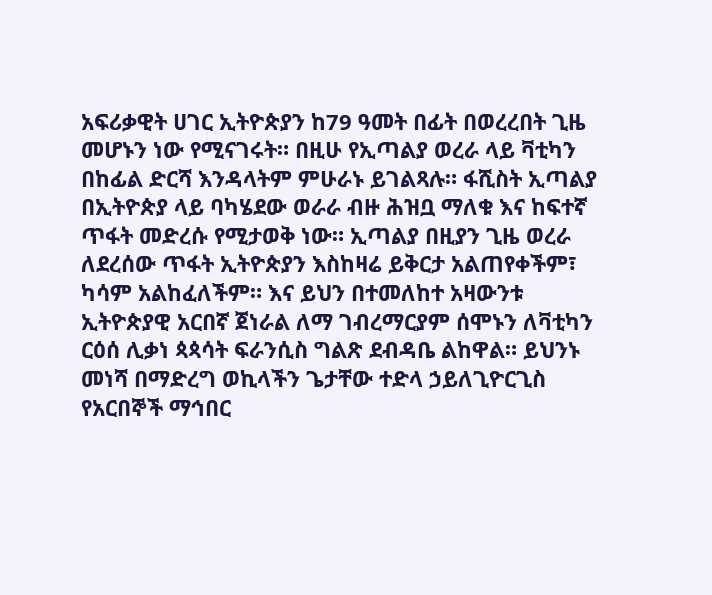አፍሪቃዊት ሀገር ኢትዮጵያን ከ79 ዓመት በፊት በወረረበት ጊዜ መሆኑን ነው የሚናገሩት። በዚሁ የኢጣልያ ወረራ ላይ ቫቲካን በከፊል ድርሻ እንዳላትም ምሁራኑ ይገልጻሉ። ፋሺስት ኢጣልያ በኢትዮጵያ ላይ ባካሄደው ወራራ ብዙ ሕዝቧ ማለቁ እና ከፍተኛ ጥፋት መድረሱ የሚታወቅ ነው። ኢጣልያ በዚያን ጊዜ ወረራ ለደረሰው ጥፋት ኢትዮጵያን እስከዛሬ ይቅርታ አልጠየቀችም፣ ካሳም አልከፈለችም። እና ይህን በተመለከተ አዛውንቱ ኢትዮጵያዊ አርበኛ ጀነራል ለማ ገብረማርያም ሰሞኑን ለቫቲካን ርዕሰ ሊቃነ ጳጳሳት ፍራንሲስ ግልጽ ደብዳቤ ልከዋል። ይህንኑ መነሻ በማድረግ ወኪላችን ጌታቸው ተድላ ኃይለጊዮርጊስ የአርበኞች ማኅበር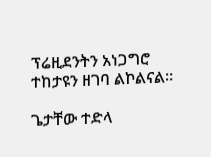ፕሬዚደንትን አነጋግሮ ተከታዩን ዘገባ ልኮልናል።

ጌታቸው ተድላ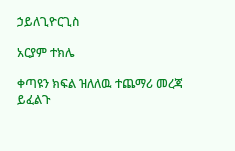ኃይለጊዮርጊስ

አርያም ተክሌ

ቀጣዩን ክፍል ዝለለዉ ተጨማሪ መረጃ ይፈልጉ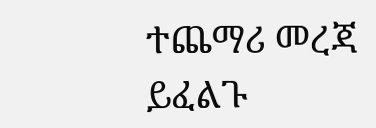ተጨማሪ መረጃ ይፈልጉ